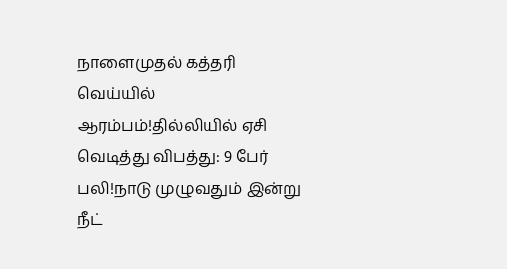நாளைமுதல் கத்தரி வெய்யில் ஆரம்பம்!தில்லியில் ஏசி வெடித்து விபத்து: 9 பேர் பலி!நாடு முழுவதும் இன்று நீட்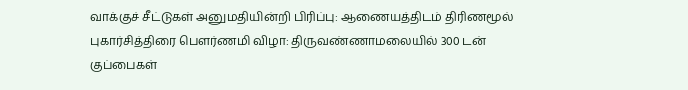வாக்குச் சீட்டுகள் அனுமதியின்றி பிரிப்பு: ஆணையத்திடம் திரிணமூல் புகார்சித்திரை பெளர்ணமி விழா: திருவண்ணாமலையில் 300 டன் குப்பைகள்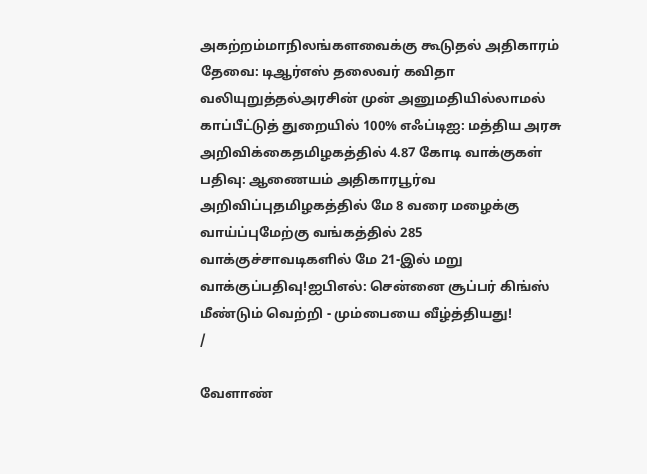அகற்றம்மாநிலங்களவைக்கு கூடுதல் அதிகாரம் தேவை: டிஆர்எஸ் தலைவர் கவிதா வலியுறுத்தல்அரசின் முன் அனுமதியில்லாமல் காப்பீட்டுத் துறையில் 100% எஃப்டிஐ: மத்திய அரசு அறிவிக்கைதமிழகத்தில் 4.87 கோடி வாக்குகள் பதிவு: ஆணையம் அதிகாரபூர்வ அறிவிப்புதமிழகத்தில் மே 8 வரை மழைக்கு வாய்ப்புமேற்கு வங்கத்தில் 285 வாக்குச்சாவடிகளில் மே 21-இல் மறு வாக்குப்பதிவு!ஐபிஎல்: சென்னை சூப்பர் கிங்ஸ் மீண்டும் வெற்றி - மும்பையை வீழ்த்தியது!
/

வேளாண்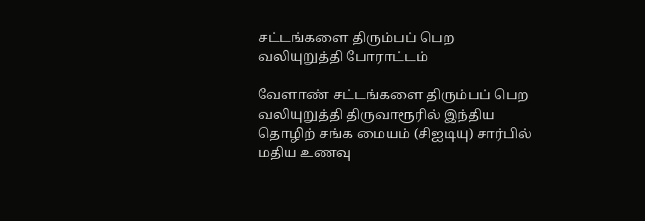சட்டங்களை திரும்பப் பெற வலியுறுத்தி போராட்டம்

வேளாண் சட்டங்களை திரும்பப் பெற வலியுறுத்தி திருவாரூரில் இந்திய தொழிற் சங்க மையம் (சிஐடியு) சார்பில் மதிய உணவு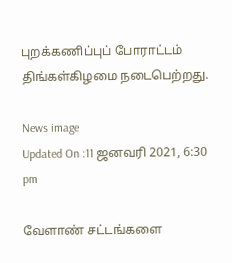புறக்கணிப்புப் போராட்டம் திங்கள்கிழமை நடைபெற்றது.

News image
Updated On :11 ஜனவரி 2021, 6:30 pm

வேளாண் சட்டங்களை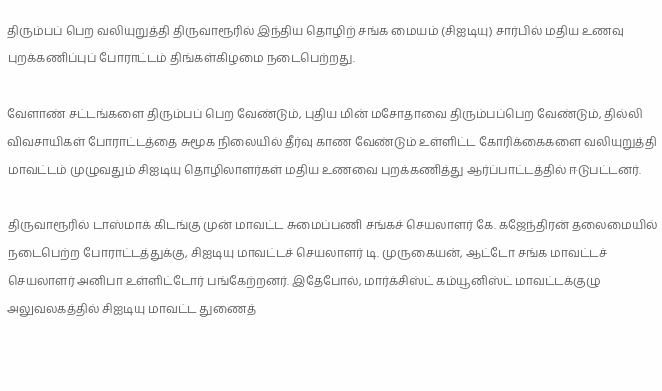திரும்பப் பெற வலியுறுத்தி திருவாரூரில் இந்திய தொழிற் சங்க மையம் (சிஐடியு) சார்பில் மதிய உணவு புறக்கணிப்புப் போராட்டம் திங்கள்கிழமை நடைபெற்றது.

வேளாண் சட்டங்களை திரும்பப் பெற வேண்டும், புதிய மின் மசோதாவை திரும்பப்பெற வேண்டும், தில்லி விவசாயிகள் போராட்டத்தை சுமூக நிலையில் தீர்வு காண வேண்டும் உள்ளிட்ட கோரிக்கைகளை வலியுறுத்தி மாவட்டம் முழுவதும் சிஐடியு தொழிலாளர்கள் மதிய உணவை புறக்கணித்து ஆர்ப்பாட்டத்தில் ஈடுபட்டனர்.

திருவாரூரில் டாஸ்மாக் கிடங்கு முன் மாவட்ட சுமைப்பணி சங்கச் செயலாளர் கே. கஜேந்திரன் தலைமையில் நடைபெற்ற போராட்டத்துக்கு, சிஐடியு மாவட்டச் செயலாளர் டி. முருகையன், ஆட்டோ சங்க மாவட்டச் செயலாளர் அனிபா உள்ளிட்டோர் பங்கேற்றனர். இதேபோல், மார்க்சிஸ்ட் கம்யூனிஸ்ட் மாவட்டக்குழு அலுவலகத்தில் சிஐடியு மாவட்ட துணைத்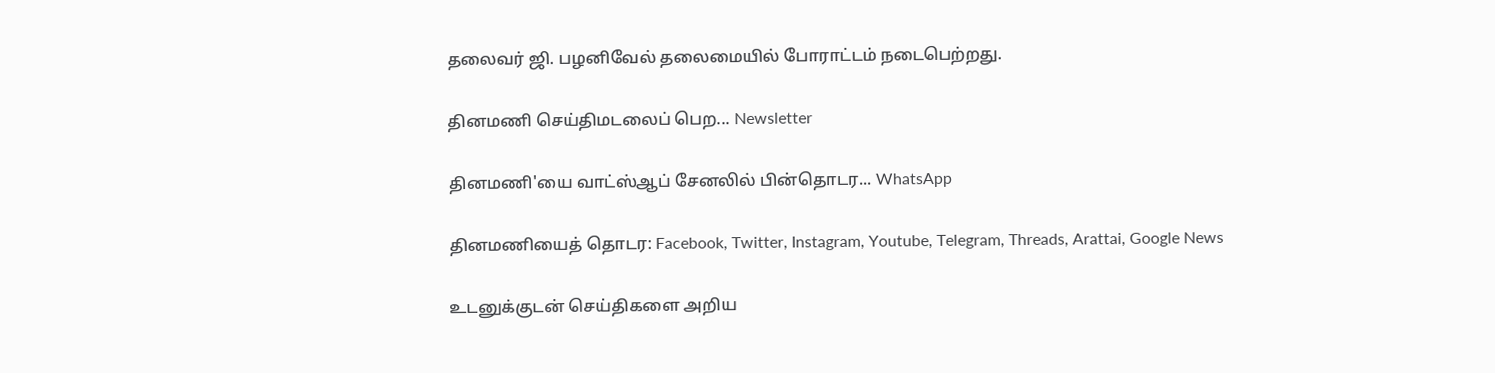தலைவர் ஜி. பழனிவேல் தலைமையில் போராட்டம் நடைபெற்றது.

தினமணி செய்திமடலைப் பெற... Newsletter

தினமணி'யை வாட்ஸ்ஆப் சேனலில் பின்தொடர... WhatsApp

தினமணியைத் தொடர: Facebook, Twitter, Instagram, Youtube, Telegram, Threads, Arattai, Google News

உடனுக்குடன் செய்திகளை அறிய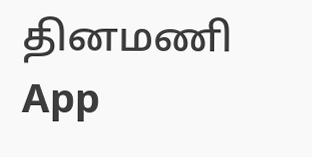தினமணி App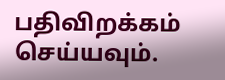பதிவிறக்கம் செய்யவும்.